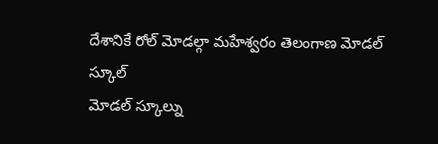దేశానికే రోల్ మోడల్గా మహేశ్వరం తెలంగాణ మోడల్ స్కూల్
మోడల్ స్కూల్ను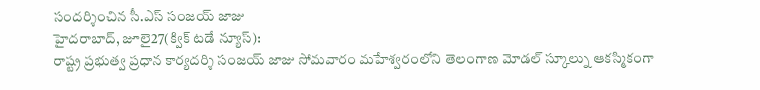సందర్శించిన సీ.ఎస్ సంజయ్ జాజు
హైదరాబాద్, జూలై27(క్విక్ టడే న్యూస్):
రాష్ట్ర ప్రభుత్వ ప్రధాన కార్యదర్శి సంజయ్ జాజు సోమవారం మహేశ్వరంలోని తెలంగాణ మోడల్ స్కూల్ను ఆకస్మికంగా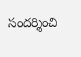సందర్శించి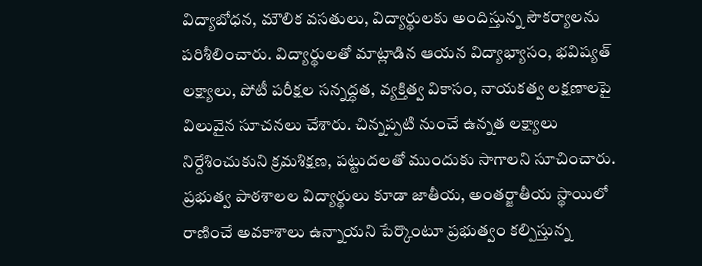విద్యాబోధన, మౌలిక వసతులు, విద్యార్థులకు అందిస్తున్న సౌకర్యాలను పరిశీలించారు. విద్యార్థులతో మాట్లాడిన ఆయన విద్యాభ్యాసం, భవిష్యత్ లక్ష్యాలు, పోటీ పరీక్షల సన్నద్ధత, వ్యక్తిత్వ వికాసం, నాయకత్వ లక్షణాలపై విలువైన సూచనలు చేశారు. చిన్నప్పటి నుంచే ఉన్నత లక్ష్యాలు నిర్దేశించుకుని క్రమశిక్షణ, పట్టుదలతో ముందుకు సాగాలని సూచించారు. ప్రభుత్వ పాఠశాలల విద్యార్థులు కూడా జాతీయ, అంతర్జాతీయ స్థాయిలో రాణించే అవకాశాలు ఉన్నాయని పేర్కొంటూ ప్రభుత్వం కల్పిస్తున్న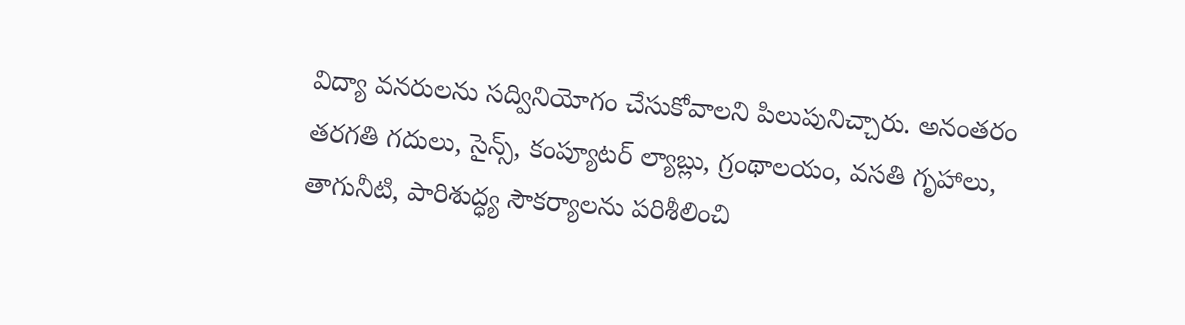విద్యా వనరులను సద్వినియోగం చేసుకోవాలని పిలుపునిచ్చారు. అనంతరం తరగతి గదులు, సైన్స్, కంప్యూటర్ ల్యాబ్లు, గ్రంథాలయం, వసతి గృహాలు, తాగునీటి, పారిశుద్ధ్య సౌకర్యాలను పరిశీలించి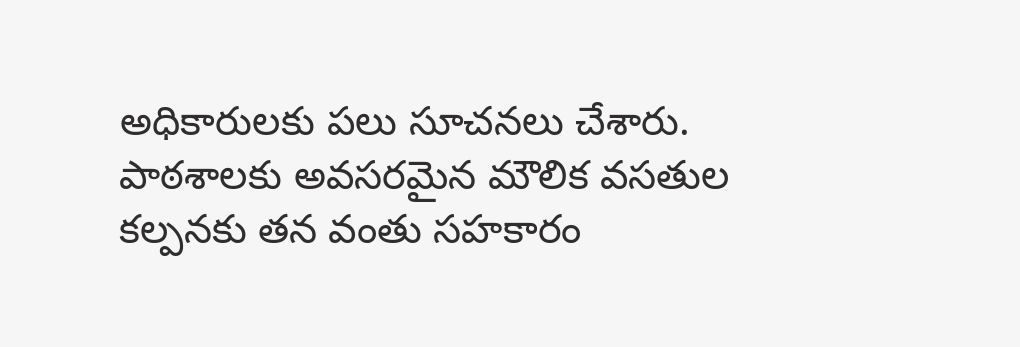అధికారులకు పలు సూచనలు చేశారు. పాఠశాలకు అవసరమైన మౌలిక వసతుల కల్పనకు తన వంతు సహకారం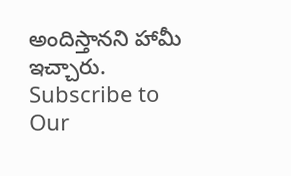అందిస్తానని హామీ ఇచ్చారు.
Subscribe to Our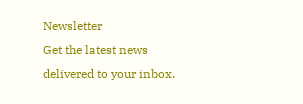Newsletter
Get the latest news delivered to your inbox.